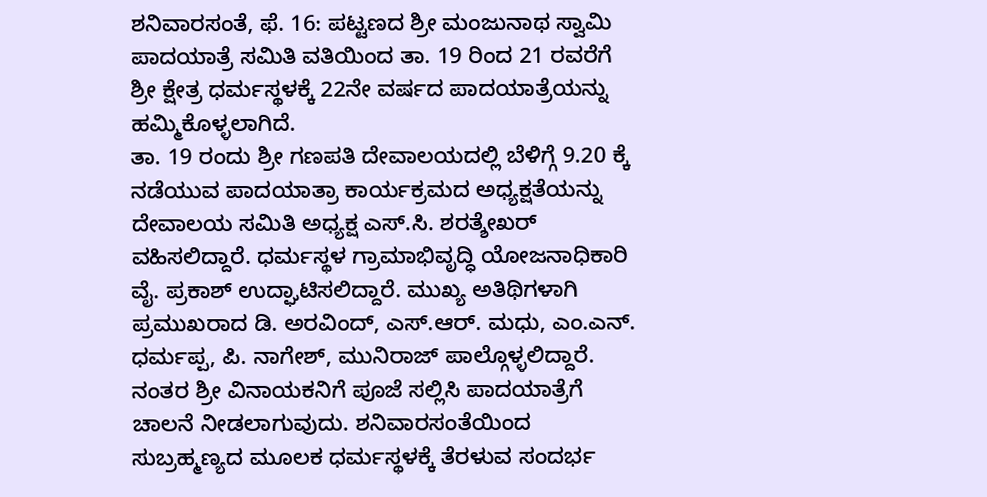ಶನಿವಾರಸಂತೆ, ಫೆ. 16: ಪಟ್ಟಣದ ಶ್ರೀ ಮಂಜುನಾಥ ಸ್ವಾಮಿ ಪಾದಯಾತ್ರೆ ಸಮಿತಿ ವತಿಯಿಂದ ತಾ. 19 ರಿಂದ 21 ರವರೆಗೆ ಶ್ರೀ ಕ್ಷೇತ್ರ ಧರ್ಮಸ್ಥಳಕ್ಕೆ 22ನೇ ವರ್ಷದ ಪಾದಯಾತ್ರೆಯನ್ನು ಹಮ್ಮಿಕೊಳ್ಳಲಾಗಿದೆ.
ತಾ. 19 ರಂದು ಶ್ರೀ ಗಣಪತಿ ದೇವಾಲಯದಲ್ಲಿ ಬೆಳಿಗ್ಗೆ 9.20 ಕ್ಕೆ ನಡೆಯುವ ಪಾದಯಾತ್ರಾ ಕಾರ್ಯಕ್ರಮದ ಅಧ್ಯಕ್ಷತೆಯನ್ನು ದೇವಾಲಯ ಸಮಿತಿ ಅಧ್ಯಕ್ಷ ಎಸ್.ಸಿ. ಶರತ್ಶೇಖರ್ ವಹಿಸಲಿದ್ದಾರೆ. ಧರ್ಮಸ್ಥಳ ಗ್ರಾಮಾಭಿವೃದ್ಧಿ ಯೋಜನಾಧಿಕಾರಿ ವೈ. ಪ್ರಕಾಶ್ ಉದ್ಘಾಟಿಸಲಿದ್ದಾರೆ. ಮುಖ್ಯ ಅತಿಥಿಗಳಾಗಿ ಪ್ರಮುಖರಾದ ಡಿ. ಅರವಿಂದ್, ಎಸ್.ಆರ್. ಮಧು, ಎಂ.ಎನ್. ಧರ್ಮಪ್ಪ, ಪಿ. ನಾಗೇಶ್, ಮುನಿರಾಜ್ ಪಾಲ್ಗೊಳ್ಳಲಿದ್ದಾರೆ.
ನಂತರ ಶ್ರೀ ವಿನಾಯಕನಿಗೆ ಪೂಜೆ ಸಲ್ಲಿಸಿ ಪಾದಯಾತ್ರೆಗೆ ಚಾಲನೆ ನೀಡಲಾಗುವುದು. ಶನಿವಾರಸಂತೆಯಿಂದ ಸುಬ್ರಹ್ಮಣ್ಯದ ಮೂಲಕ ಧರ್ಮಸ್ಥಳಕ್ಕೆ ತೆರಳುವ ಸಂದರ್ಭ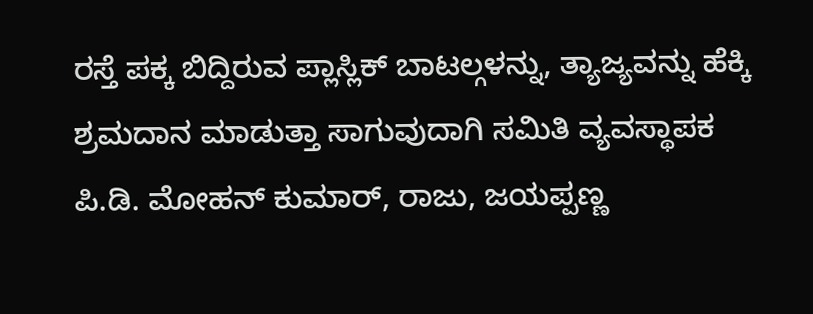ರಸ್ತೆ ಪಕ್ಕ ಬಿದ್ದಿರುವ ಪ್ಲಾಸ್ಲಿಕ್ ಬಾಟಲ್ಗಳನ್ನು, ತ್ಯಾಜ್ಯವನ್ನು ಹೆಕ್ಕಿ ಶ್ರಮದಾನ ಮಾಡುತ್ತಾ ಸಾಗುವುದಾಗಿ ಸಮಿತಿ ವ್ಯವಸ್ಥಾಪಕ ಪಿ.ಡಿ. ಮೋಹನ್ ಕುಮಾರ್, ರಾಜು, ಜಯಪ್ಪಣ್ಣ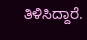ತಿಳಿಸಿದ್ದಾರೆ.